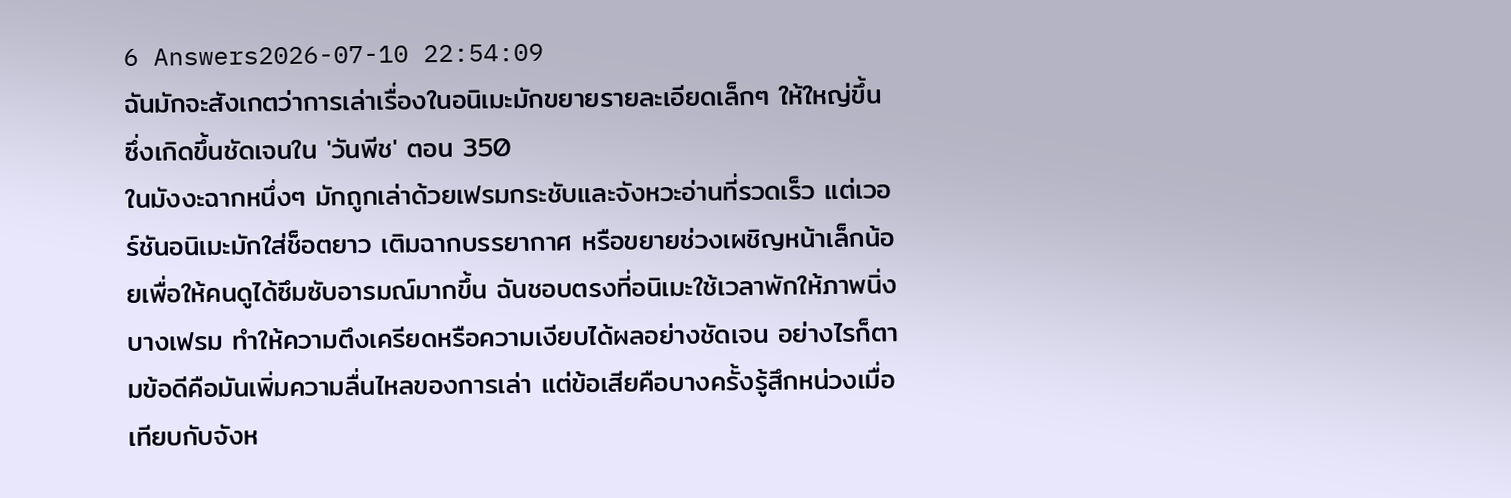6 Answers2026-07-10 22:54:09
ฉันมักจะสังเกตว่าการเล่าเรื่องในอนิเมะมักขยายรายละเอียดเล็กๆ ให้ใหญ่ขึ้น ซึ่งเกิดขึ้นชัดเจนใน 'วันพีช' ตอน 350
ในมังงะฉากหนึ่งๆ มักถูกเล่าด้วยเฟรมกระชับและจังหวะอ่านที่รวดเร็ว แต่เวอร์ชันอนิเมะมักใส่ช็อตยาว เติมฉากบรรยากาศ หรือขยายช่วงเผชิญหน้าเล็กน้อยเพื่อให้คนดูได้ซึมซับอารมณ์มากขึ้น ฉันชอบตรงที่อนิเมะใช้เวลาพักให้ภาพนิ่งบางเฟรม ทำให้ความตึงเครียดหรือความเงียบได้ผลอย่างชัดเจน อย่างไรก็ตามข้อดีคือมันเพิ่มความลื่นไหลของการเล่า แต่ข้อเสียคือบางครั้งรู้สึกหน่วงเมื่อเทียบกับจังห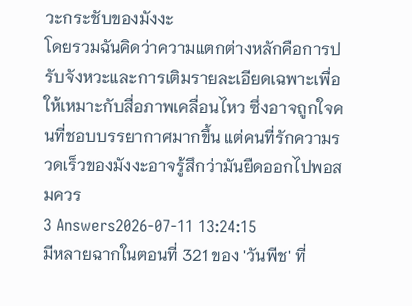วะกระชับของมังงะ
โดยรวมฉันคิดว่าความแตกต่างหลักคือการปรับจังหวะและการเติมรายละเอียดเฉพาะเพื่อให้เหมาะกับสื่อภาพเคลื่อนไหว ซึ่งอาจถูกใจคนที่ชอบบรรยากาศมากขึ้น แต่คนที่รักความรวดเร็วของมังงะอาจรู้สึกว่ามันยืดออกไปพอสมควร
3 Answers2026-07-11 13:24:15
มีหลายฉากในตอนที่ 321 ของ 'วันพีช' ที่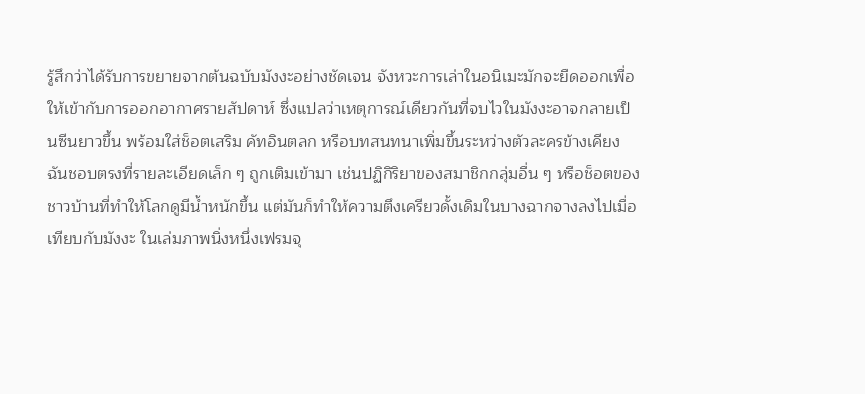รู้สึกว่าได้รับการขยายจากต้นฉบับมังงะอย่างชัดเจน จังหวะการเล่าในอนิเมะมักจะยืดออกเพื่อให้เข้ากับการออกอากาศรายสัปดาห์ ซึ่งแปลว่าเหตุการณ์เดียวกันที่จบไวในมังงะอาจกลายเป็นซีนยาวขึ้น พร้อมใส่ช็อตเสริม คัทอินตลก หรือบทสนทนาเพิ่มขึ้นระหว่างตัวละครข้างเคียง
ฉันชอบตรงที่รายละเอียดเล็ก ๆ ถูกเติมเข้ามา เช่นปฏิกิริยาของสมาชิกกลุ่มอื่น ๆ หรือช็อตของชาวบ้านที่ทำให้โลกดูมีน้ำหนักขึ้น แต่มันก็ทำให้ความตึงเครียวดั้งเดิมในบางฉากจางลงไปเมื่อเทียบกับมังงะ ในเล่มภาพนิ่งหนึ่งเฟรมจุ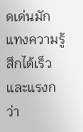ดเด่นมักแทงความรู้สึกได้เร็วและแรงกว่า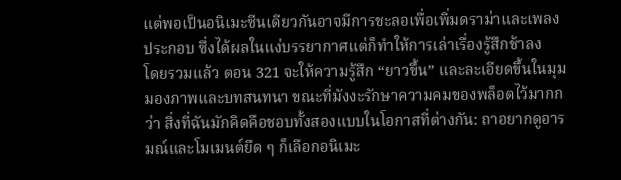แต่พอเป็นอนิเมะซีนเดียวกันอาจมีการชะลอเพื่อเพิ่มดราม่าและเพลงประกอบ ซึ่งได้ผลในแง่บรรยากาศแต่ก็ทำให้การเล่าเรื่องรู้สึกช้าลง
โดยรวมแล้ว ตอน 321 จะให้ความรู้สึก “ยาวขึ้น” และละเอียดขึ้นในมุมมองภาพและบทสนทนา ขณะที่มังงะรักษาความคมของพล็อตไว้มากกว่า สิ่งที่ฉันมักคิดคือชอบทั้งสองแบบในโอกาสที่ต่างกัน: ถาอยากดูอารมณ์และโมเมนต์ยืด ๆ ก็เลือกอนิเมะ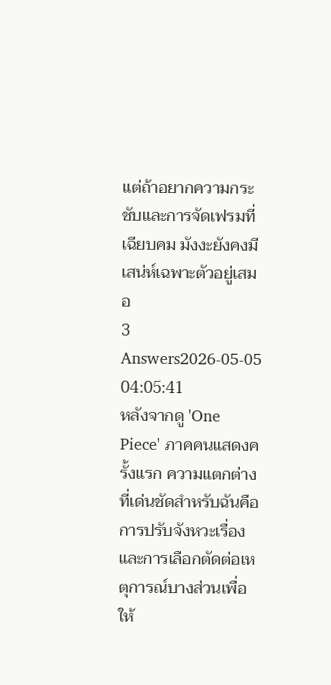แต่ถ้าอยากความกระชับและการจัดเฟรมที่เฉียบคม มังงะยังคงมีเสน่ห์เฉพาะตัวอยู่เสมอ
3 Answers2026-05-05 04:05:41
หลังจากดู 'One Piece' ภาคคนแสดงครั้งแรก ความแตกต่างที่เด่นชัดสำหรับฉันคือการปรับจังหวะเรื่องและการเลือกตัดต่อเหตุการณ์บางส่วนเพื่อให้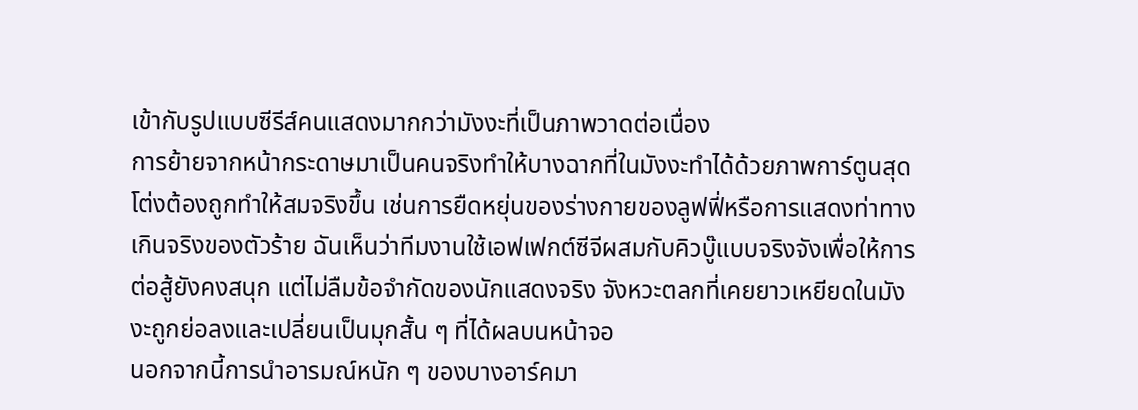เข้ากับรูปแบบซีรีส์คนแสดงมากกว่ามังงะที่เป็นภาพวาดต่อเนื่อง
การย้ายจากหน้ากระดาษมาเป็นคนจริงทำให้บางฉากที่ในมังงะทำได้ด้วยภาพการ์ตูนสุดโต่งต้องถูกทำให้สมจริงขึ้น เช่นการยืดหยุ่นของร่างกายของลูฟฟี่หรือการแสดงท่าทางเกินจริงของตัวร้าย ฉันเห็นว่าทีมงานใช้เอฟเฟกต์ซีจีผสมกับคิวบู๊แบบจริงจังเพื่อให้การต่อสู้ยังคงสนุก แต่ไม่ลืมข้อจำกัดของนักแสดงจริง จังหวะตลกที่เคยยาวเหยียดในมังงะถูกย่อลงและเปลี่ยนเป็นมุกสั้น ๆ ที่ได้ผลบนหน้าจอ
นอกจากนี้การนำอารมณ์หนัก ๆ ของบางอาร์คมา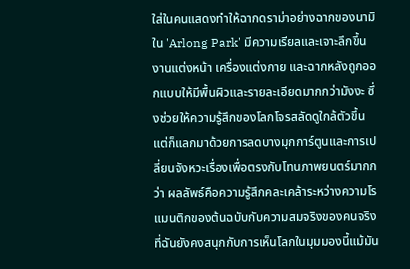ใส่ในคนแสดงทำให้ฉากดราม่าอย่างฉากของนามิใน 'Arlong Park' มีความเรียลและเจาะลึกขึ้น งานแต่งหน้า เครื่องแต่งกาย และฉากหลังถูกออกแบบให้มีพื้นผิวและรายละเอียดมากกว่ามังงะ ซึ่งช่วยให้ความรู้สึกของโลกโจรสลัดดูใกล้ตัวขึ้น แต่ก็แลกมาด้วยการลดบางมุกการ์ตูนและการเปลี่ยนจังหวะเรื่องเพื่อตรงกับโทนภาพยนตร์มากกว่า ผลลัพธ์คือความรู้สึกคละเคล้าระหว่างความโรแมนติกของต้นฉบับกับความสมจริงของคนจริง ที่ฉันยังคงสนุกกับการเห็นโลกในมุมมองนี้แม้มัน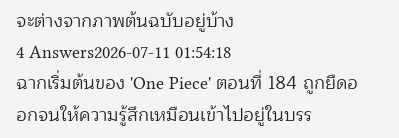จะต่างจากภาพต้นฉบับอยู่บ้าง
4 Answers2026-07-11 01:54:18
ฉากเริ่มต้นของ 'One Piece' ตอนที่ 184 ถูกยืดออกจนให้ความรู้สึกเหมือนเข้าไปอยู่ในบรร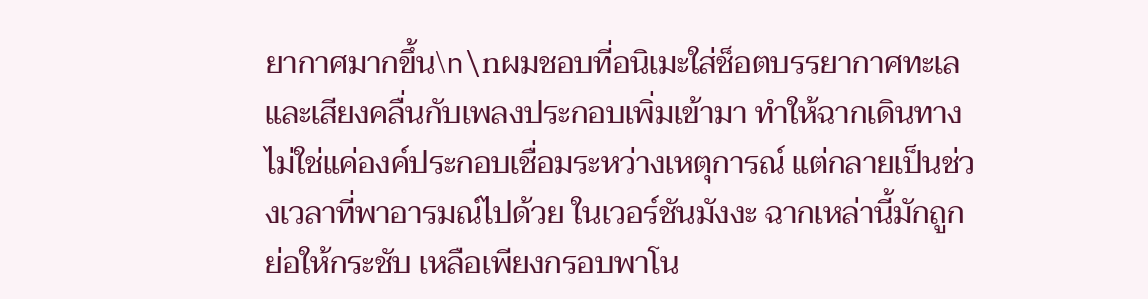ยากาศมากขึ้น\n\nผมชอบที่อนิเมะใส่ช็อตบรรยากาศทะเลและเสียงคลื่นกับเพลงประกอบเพิ่มเข้ามา ทำให้ฉากเดินทางไม่ใช่แค่องค์ประกอบเชื่อมระหว่างเหตุการณ์ แต่กลายเป็นช่วงเวลาที่พาอารมณ์ไปด้วย ในเวอร์ชันมังงะ ฉากเหล่านี้มักถูกย่อให้กระชับ เหลือเพียงกรอบพาโน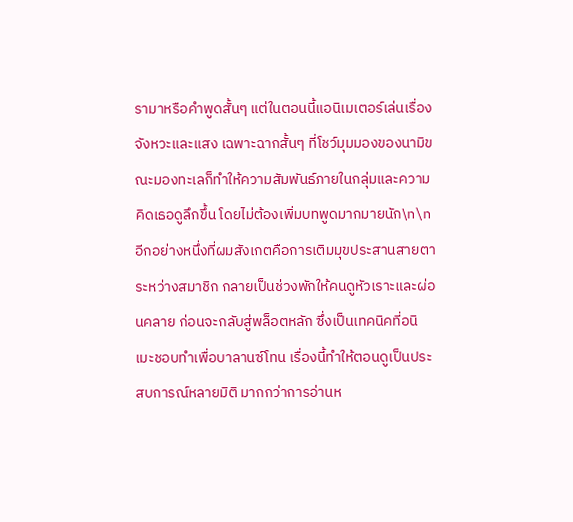รามาหรือคำพูดสั้นๆ แต่ในตอนนี้แอนิเมเตอร์เล่นเรื่องจังหวะและแสง เฉพาะฉากสั้นๆ ที่โชว์มุมมองของนามิขณะมองทะเลก็ทำให้ความสัมพันธ์ภายในกลุ่มและความคิดเธอดูลึกขึ้น โดยไม่ต้องเพิ่มบทพูดมากมายนัก\n\nอีกอย่างหนึ่งที่ผมสังเกตคือการเติมมุขประสานสายตาระหว่างสมาชิก กลายเป็นช่วงพักให้คนดูหัวเราะและผ่อนคลาย ก่อนจะกลับสู่พล็อตหลัก ซึ่งเป็นเทคนิคที่อนิเมะชอบทำเพื่อบาลานซ์โทน เรื่องนี้ทำให้ตอนดูเป็นประสบการณ์หลายมิติ มากกว่าการอ่านห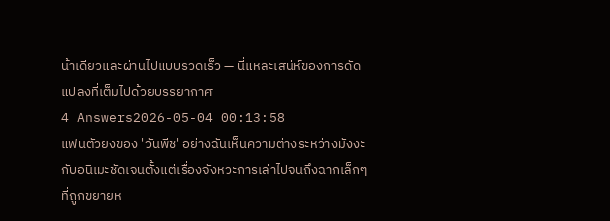น้าเดียวและผ่านไปแบบรวดเร็ว — นี่แหละเสน่ห์ของการดัดแปลงที่เต็มไปด้วยบรรยากาศ
4 Answers2026-05-04 00:13:58
แฟนตัวยงของ 'วันพีช' อย่างฉันเห็นความต่างระหว่างมังงะกับอนิเมะชัดเจนตั้งแต่เรื่องจังหวะการเล่าไปจนถึงฉากเล็กๆ ที่ถูกขยายห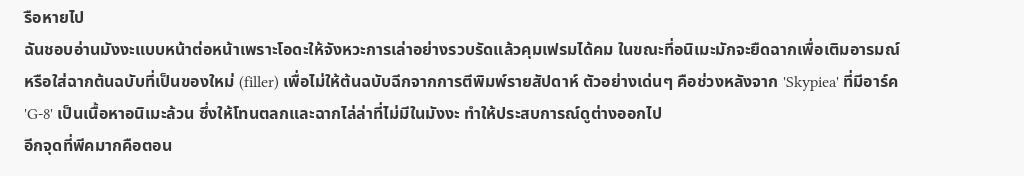รือหายไป
ฉันชอบอ่านมังงะแบบหน้าต่อหน้าเพราะโอดะให้จังหวะการเล่าอย่างรวบรัดแล้วคุมเฟรมได้คม ในขณะที่อนิเมะมักจะยืดฉากเพื่อเติมอารมณ์หรือใส่ฉากต้นฉบับที่เป็นของใหม่ (filler) เพื่อไม่ให้ต้นฉบับฉีกจากการตีพิมพ์รายสัปดาห์ ตัวอย่างเด่นๆ คือช่วงหลังจาก 'Skypiea' ที่มีอาร์ค 'G-8' เป็นเนื้อหาอนิเมะล้วน ซึ่งให้โทนตลกและฉากไล่ล่าที่ไม่มีในมังงะ ทำให้ประสบการณ์ดูต่างออกไป
อีกจุดที่พีคมากคือตอน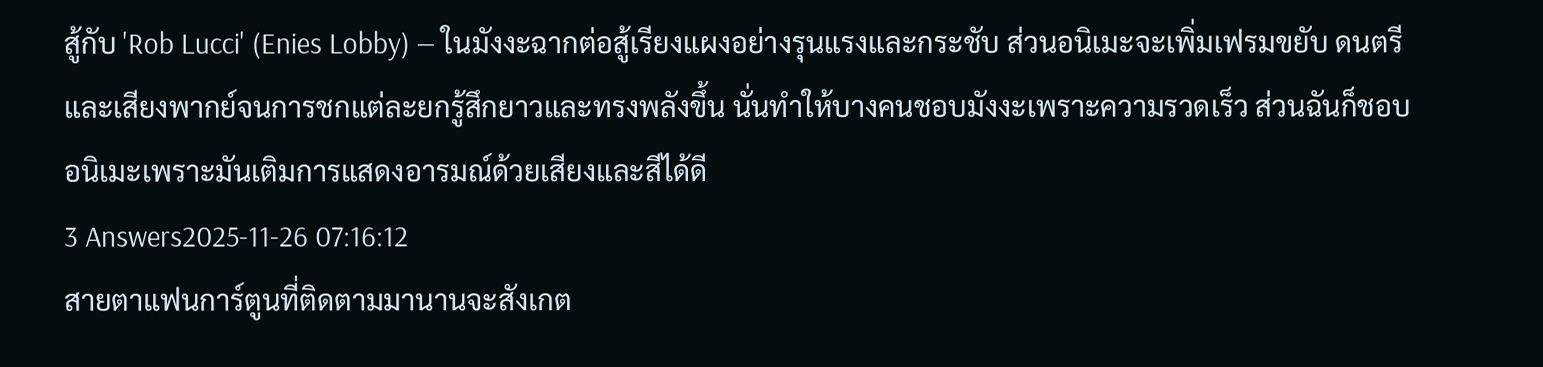สู้กับ 'Rob Lucci' (Enies Lobby) — ในมังงะฉากต่อสู้เรียงแผงอย่างรุนแรงและกระชับ ส่วนอนิเมะจะเพิ่มเฟรมขยับ ดนตรี และเสียงพากย์จนการชกแต่ละยกรู้สึกยาวและทรงพลังขึ้น นั่นทำให้บางคนชอบมังงะเพราะความรวดเร็ว ส่วนฉันก็ชอบอนิเมะเพราะมันเติมการแสดงอารมณ์ด้วยเสียงและสีได้ดี
3 Answers2025-11-26 07:16:12
สายตาแฟนการ์ตูนที่ติดตามมานานจะสังเกต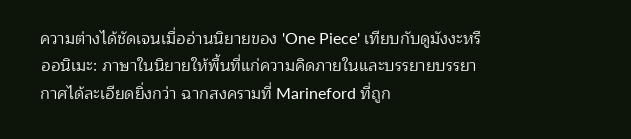ความต่างได้ชัดเจนเมื่ออ่านนิยายของ 'One Piece' เทียบกับดูมังงะหรืออนิเมะ: ภาษาในนิยายให้พื้นที่แก่ความคิดภายในและบรรยายบรรยากาศได้ละเอียดยิ่งกว่า ฉากสงครามที่ Marineford ที่ถูก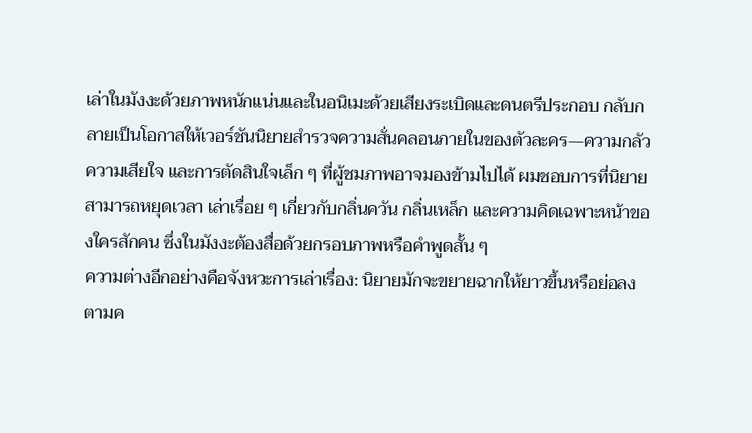เล่าในมังงะด้วยภาพหนักแน่นและในอนิเมะด้วยเสียงระเบิดและดนตรีประกอบ กลับกลายเป็นโอกาสให้เวอร์ชันนิยายสำรวจความสั่นคลอนภายในของตัวละคร—ความกลัว ความเสียใจ และการตัดสินใจเล็ก ๆ ที่ผู้ชมภาพอาจมองข้ามไปได้ ผมชอบการที่นิยายสามารถหยุดเวลา เล่าเรื่อย ๆ เกี่ยวกับกลิ่นควัน กลิ่นเหล็ก และความคิดเฉพาะหน้าของใครสักคน ซึ่งในมังงะต้องสื่อด้วยกรอบภาพหรือคำพูดสั้น ๆ
ความต่างอีกอย่างคือจังหวะการเล่าเรื่อง: นิยายมักจะขยายฉากให้ยาวขึ้นหรือย่อลงตามค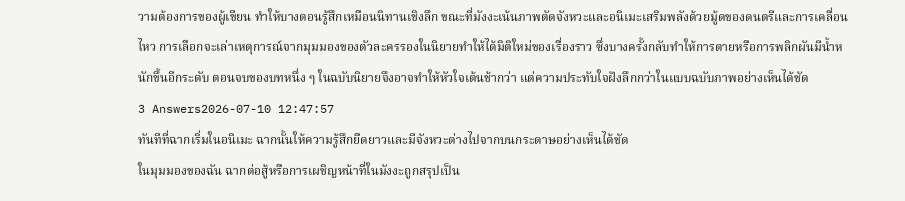วามต้องการของผู้เขียน ทำให้บางตอนรู้สึกเหมือนนิทานเชิงลึก ขณะที่มังงะเน้นภาพตัดจังหวะและอนิเมะเสริมพลังด้วยมู้ดของดนตรีและการเคลื่อนไหว การเลือกจะเล่าเหตุการณ์จากมุมมองของตัวละครรองในนิยายทำให้ได้มิติใหม่ของเรื่องราว ซึ่งบางครั้งกลับทำให้การตายหรือการพลิกผันมีน้ำหนักขึ้นอีกระดับ ตอนจบของบทหนึ่ง ๆ ในฉบับนิยายจึงอาจทำให้หัวใจเต้นช้ากว่า แต่ความประทับใจฝังลึกกว่าในแบบฉบับภาพอย่างเห็นได้ชัด
3 Answers2026-07-10 12:47:57
ทันทีที่ฉากเริ่มในอนิเมะ ฉากนั้นให้ความรู้สึกยืดยาวและมีจังหวะต่างไปจากบนกระดาษอย่างเห็นได้ชัด
ในมุมมองของฉัน ฉากต่อสู้หรือการเผชิญหน้าที่ในมังงะถูกสรุปเป็น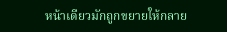หน้าเดียวมักถูกขยายให้กลาย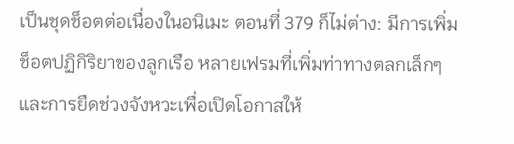เป็นชุดช็อตต่อเนื่องในอนิเมะ ตอนที่ 379 ก็ไม่ต่าง: มีการเพิ่มช็อตปฏิกิริยาของลูกเรือ หลายเฟรมที่เพิ่มท่าทางตลกเล็กๆ และการยืดช่วงจังหวะเพื่อเปิดโอกาสให้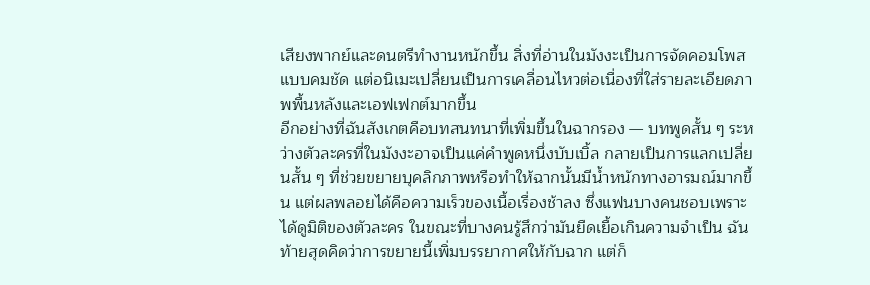เสียงพากย์และดนตรีทำงานหนักขึ้น สิ่งที่อ่านในมังงะเป็นการจัดคอมโพสแบบคมชัด แต่อนิเมะเปลี่ยนเป็นการเคลื่อนไหวต่อเนื่องที่ใส่รายละเอียดภาพพื้นหลังและเอฟเฟกต์มากขึ้น
อีกอย่างที่ฉันสังเกตคือบทสนทนาที่เพิ่มขึ้นในฉากรอง — บทพูดสั้น ๆ ระหว่างตัวละครที่ในมังงะอาจเป็นแค่คำพูดหนึ่งบับเบิ้ล กลายเป็นการแลกเปลี่ยนสั้น ๆ ที่ช่วยขยายบุคลิกภาพหรือทำให้ฉากนั้นมีน้ำหนักทางอารมณ์มากขึ้น แต่ผลพลอยได้คือความเร็วของเนื้อเรื่องช้าลง ซึ่งแฟนบางคนชอบเพราะได้ดูมิติของตัวละคร ในขณะที่บางคนรู้สึกว่ามันยืดเยื้อเกินความจำเป็น ฉันท้ายสุดคิดว่าการขยายนี้เพิ่มบรรยากาศให้กับฉาก แต่ก็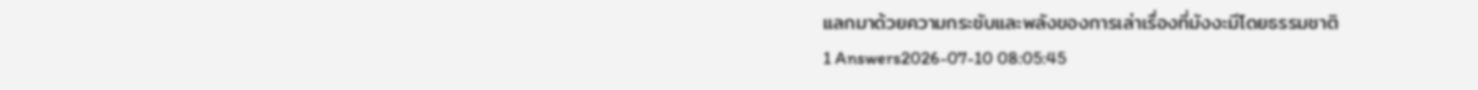แลกมาด้วยความกระชับและพลังของการเล่าเรื่องที่มังงะมีโดยธรรมชาติ
1 Answers2026-07-10 08:05:45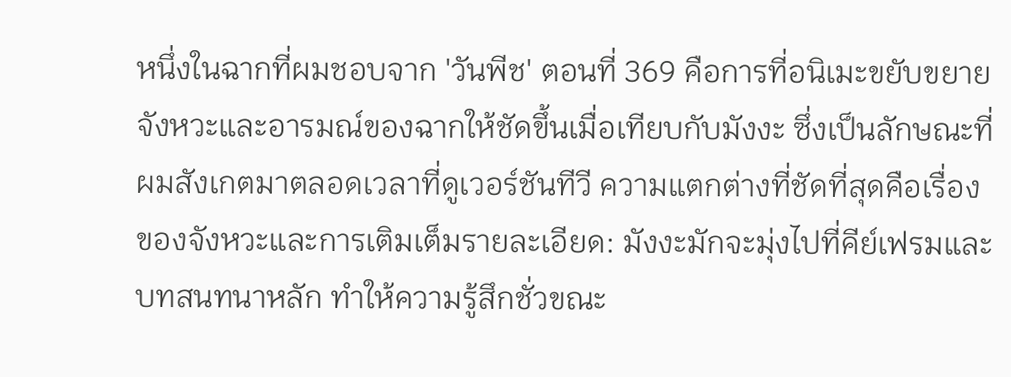หนึ่งในฉากที่ผมชอบจาก 'วันพีช' ตอนที่ 369 คือการที่อนิเมะขยับขยายจังหวะและอารมณ์ของฉากให้ชัดขึ้นเมื่อเทียบกับมังงะ ซึ่งเป็นลักษณะที่ผมสังเกตมาตลอดเวลาที่ดูเวอร์ชันทีวี ความแตกต่างที่ชัดที่สุดคือเรื่องของจังหวะและการเติมเต็มรายละเอียด: มังงะมักจะมุ่งไปที่คีย์เฟรมและบทสนทนาหลัก ทำให้ความรู้สึกชั่วขณะ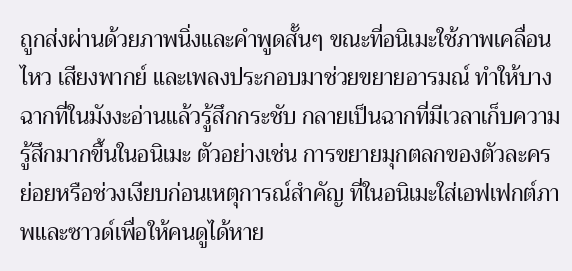ถูกส่งผ่านด้วยภาพนิ่งและคำพูดสั้นๆ ขณะที่อนิเมะใช้ภาพเคลื่อนไหว เสียงพากย์ และเพลงประกอบมาช่วยขยายอารมณ์ ทำให้บางฉากที่ในมังงะอ่านแล้วรู้สึกกระชับ กลายเป็นฉากที่มีเวลาเก็บความรู้สึกมากขึ้นในอนิเมะ ตัวอย่างเช่น การขยายมุกตลกของตัวละครย่อยหรือช่วงเงียบก่อนเหตุการณ์สำคัญ ที่ในอนิเมะใส่เอฟเฟกต์ภาพและซาวด์เพื่อให้คนดูได้หาย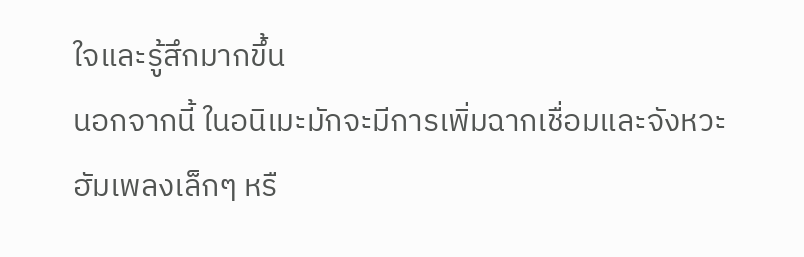ใจและรู้สึกมากขึ้น
นอกจากนี้ ในอนิเมะมักจะมีการเพิ่มฉากเชื่อมและจังหวะฮัมเพลงเล็กๆ หรื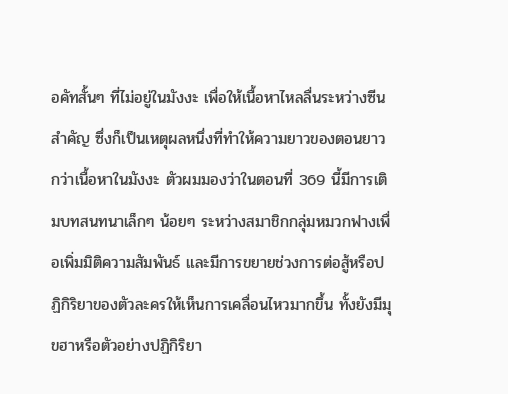อคัทสั้นๆ ที่ไม่อยู่ในมังงะ เพื่อให้เนื้อหาไหลลื่นระหว่างซีนสำคัญ ซึ่งก็เป็นเหตุผลหนึ่งที่ทำให้ความยาวของตอนยาวกว่าเนื้อหาในมังงะ ตัวผมมองว่าในตอนที่ 369 นี้มีการเติมบทสนทนาเล็กๆ น้อยๆ ระหว่างสมาชิกกลุ่มหมวกฟางเพื่อเพิ่มมิติความสัมพันธ์ และมีการขยายช่วงการต่อสู้หรือปฏิกิริยาของตัวละครให้เห็นการเคลื่อนไหวมากขึ้น ทั้งยังมีมุขฮาหรือตัวอย่างปฏิกิริยา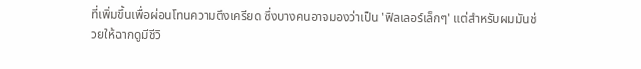ที่เพิ่มขึ้นเพื่อผ่อนโทนความตึงเครียด ซึ่งบางคนอาจมองว่าเป็น 'ฟิลเลอร์เล็กๆ' แต่สำหรับผมมันช่วยให้ฉากดูมีชีวิ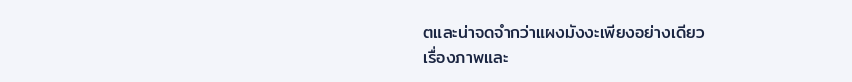ตและน่าจดจำกว่าแผงมังงะเพียงอย่างเดียว
เรื่องภาพและ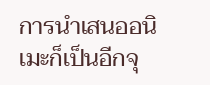การนำเสนออนิเมะก็เป็นอีกจุ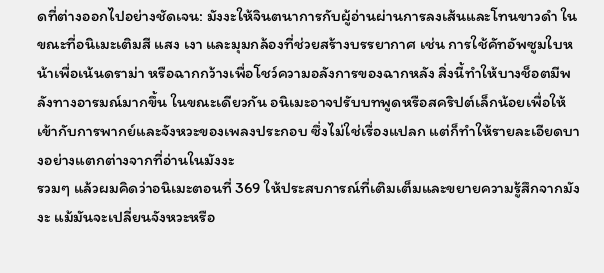ดที่ต่างออกไปอย่างชัดเจน: มังงะให้จินตนาการกับผู้อ่านผ่านการลงเส้นและโทนขาวดำ ในขณะที่อนิเมะเติมสี แสง เงา และมุมกล้องที่ช่วยสร้างบรรยากาศ เช่น การใช้คัทอัพซูมใบหน้าเพื่อเน้นดราม่า หรือฉากกว้างเพื่อโชว์ความอลังการของฉากหลัง สิ่งนี้ทำให้บางช็อตมีพลังทางอารมณ์มากขึ้น ในขณะเดียวกัน อนิเมะอาจปรับบทพูดหรือสคริปต์เล็กน้อยเพื่อให้เข้ากับการพากย์และจังหวะของเพลงประกอบ ซึ่งไม่ใช่เรื่องแปลก แต่ก็ทำให้รายละเอียดบางอย่างแตกต่างจากที่อ่านในมังงะ
รวมๆ แล้วผมคิดว่าอนิเมะตอนที่ 369 ให้ประสบการณ์ที่เติมเต็มและขยายความรู้สึกจากมังงะ แม้มันจะเปลี่ยนจังหวะหรือ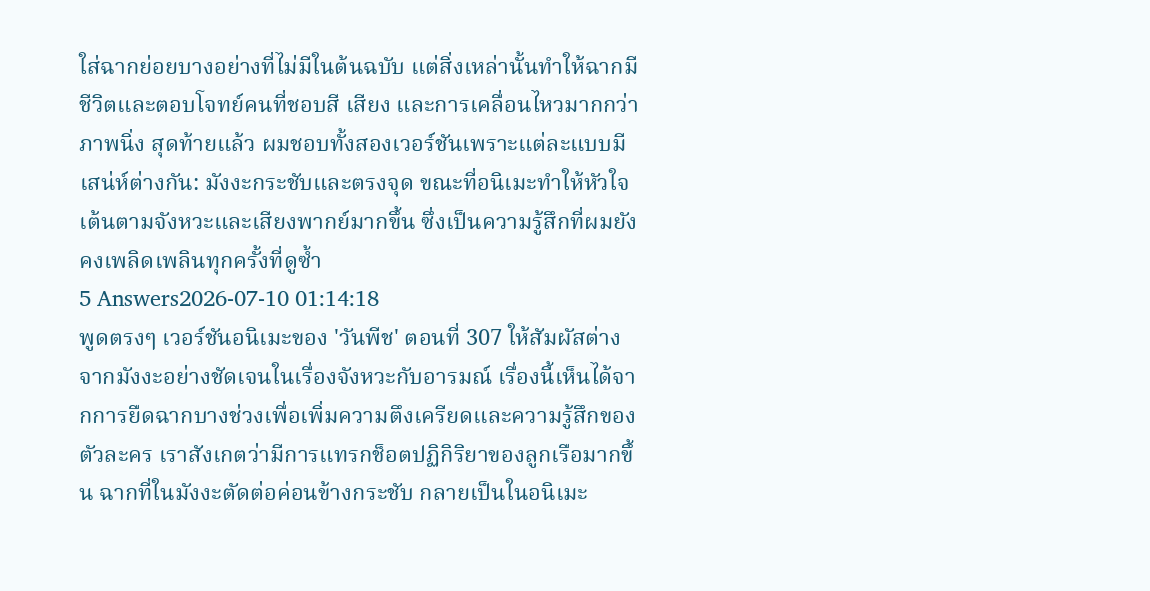ใส่ฉากย่อยบางอย่างที่ไม่มีในต้นฉบับ แต่สิ่งเหล่านั้นทำให้ฉากมีชีวิตและตอบโจทย์คนที่ชอบสี เสียง และการเคลื่อนไหวมากกว่าภาพนิ่ง สุดท้ายแล้ว ผมชอบทั้งสองเวอร์ชันเพราะแต่ละแบบมีเสน่ห์ต่างกัน: มังงะกระชับและตรงจุด ขณะที่อนิเมะทำให้หัวใจเต้นตามจังหวะและเสียงพากย์มากขึ้น ซึ่งเป็นความรู้สึกที่ผมยังคงเพลิดเพลินทุกครั้งที่ดูซ้ำ
5 Answers2026-07-10 01:14:18
พูดตรงๆ เวอร์ชันอนิเมะของ 'วันพีช' ตอนที่ 307 ให้สัมผัสต่างจากมังงะอย่างชัดเจนในเรื่องจังหวะกับอารมณ์ เรื่องนี้เห็นได้จากการยืดฉากบางช่วงเพื่อเพิ่มความตึงเครียดและความรู้สึกของตัวละคร เราสังเกตว่ามีการแทรกช็อตปฏิกิริยาของลูกเรือมากขึ้น ฉากที่ในมังงะตัดต่อค่อนข้างกระชับ กลายเป็นในอนิเมะ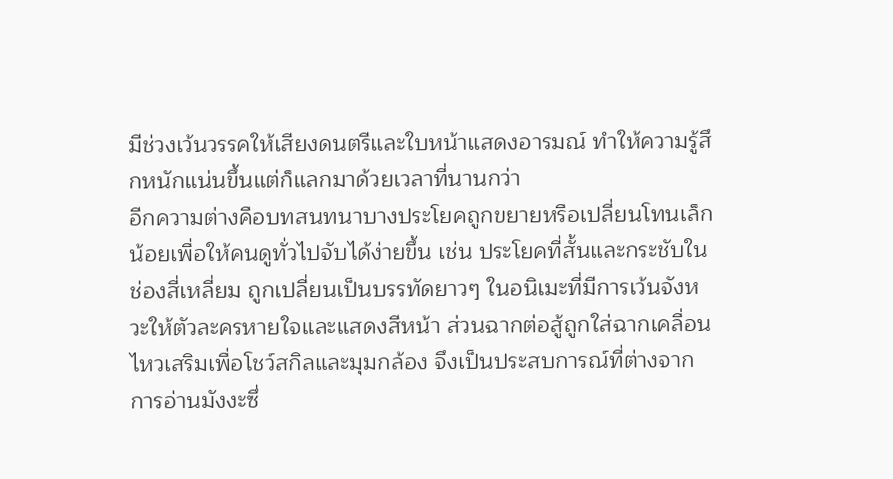มีช่วงเว้นวรรคให้เสียงดนตรีและใบหน้าแสดงอารมณ์ ทำให้ความรู้สึกหนักแน่นขึ้นแต่ก็แลกมาด้วยเวลาที่นานกว่า
อีกความต่างคือบทสนทนาบางประโยคถูกขยายหรือเปลี่ยนโทนเล็กน้อยเพื่อให้คนดูทั่วไปจับได้ง่ายขึ้น เช่น ประโยคที่สั้นและกระชับในช่องสี่เหลี่ยม ถูกเปลี่ยนเป็นบรรทัดยาวๆ ในอนิเมะที่มีการเว้นจังหวะให้ตัวละครหายใจและแสดงสีหน้า ส่วนฉากต่อสู้ถูกใส่ฉากเคลื่อนไหวเสริมเพื่อโชว์สกิลและมุมกล้อง จึงเป็นประสบการณ์ที่ต่างจากการอ่านมังงะซึ่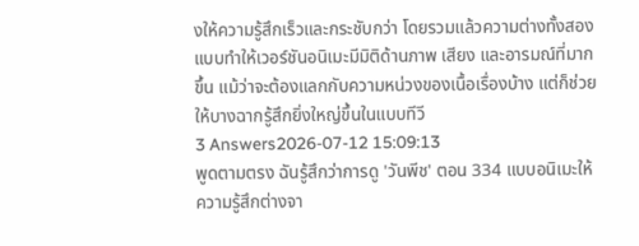งให้ความรู้สึกเร็วและกระชับกว่า โดยรวมแล้วความต่างทั้งสองแบบทำให้เวอร์ชันอนิเมะมีมิติด้านภาพ เสียง และอารมณ์ที่มากขึ้น แม้ว่าจะต้องแลกกับความหน่วงของเนื้อเรื่องบ้าง แต่ก็ช่วยให้บางฉากรู้สึกยิ่งใหญ่ขึ้นในแบบทีวี
3 Answers2026-07-12 15:09:13
พูดตามตรง ฉันรู้สึกว่าการดู 'วันพีช' ตอน 334 แบบอนิเมะให้ความรู้สึกต่างจา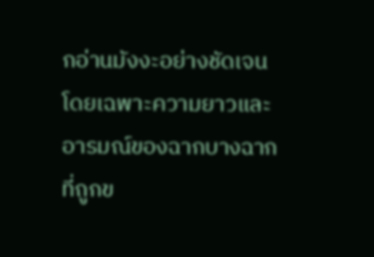กอ่านมังงะอย่างชัดเจน โดยเฉพาะความยาวและอารมณ์ของฉากบางฉากที่ถูกข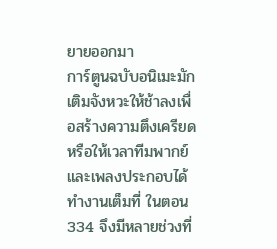ยายออกมา
การ์ตูนฉบับอนิเมะมักเติมจังหวะให้ช้าลงเพื่อสร้างความตึงเครียดหรือให้เวลาทีมพากย์และเพลงประกอบได้ทำงานเต็มที่ ในตอน 334 จึงมีหลายช่วงที่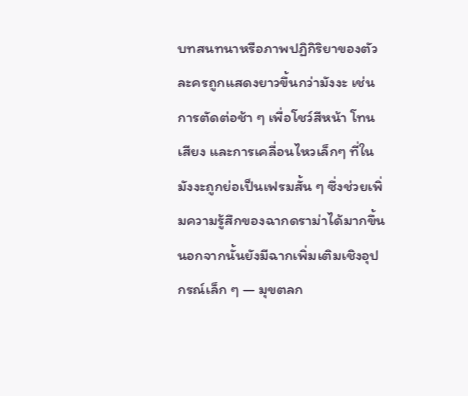บทสนทนาหรือภาพปฏิกิริยาของตัวละครถูกแสดงยาวขึ้นกว่ามังงะ เช่น การตัดต่อช้า ๆ เพื่อโชว์สีหน้า โทนเสียง และการเคลื่อนไหวเล็กๆ ที่ในมังงะถูกย่อเป็นเฟรมสั้น ๆ ซึ่งช่วยเพิ่มความรู้สึกของฉากดราม่าได้มากขึ้น
นอกจากนั้นยังมีฉากเพิ่มเติมเชิงอุปกรณ์เล็ก ๆ — มุขตลก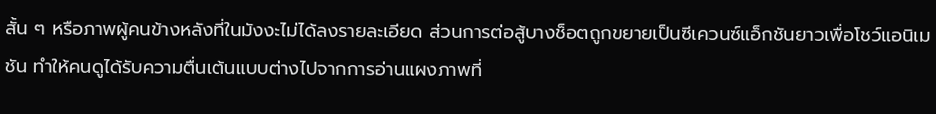สั้น ๆ หรือภาพผู้คนข้างหลังที่ในมังงะไม่ได้ลงรายละเอียด ส่วนการต่อสู้บางช็อตถูกขยายเป็นซีเควนซ์แอ็กชันยาวเพื่อโชว์แอนิเมชัน ทำให้คนดูได้รับความตื่นเต้นแบบต่างไปจากการอ่านแผงภาพที่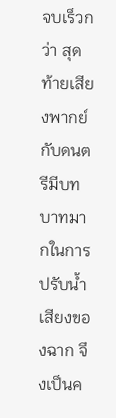จบเร็วกว่า สุดท้ายเสียงพากย์กับดนตรีมีบทบาทมากในการปรับน้ำเสียงของฉาก จึงเป็นค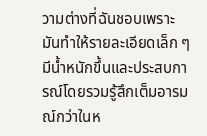วามต่างที่ฉันชอบเพราะมันทำให้รายละเอียดเล็ก ๆ มีน้ำหนักขึ้นและประสบการณ์โดยรวมรู้สึกเต็มอารมณ์กว่าในห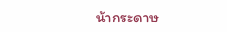น้ากระดาษ